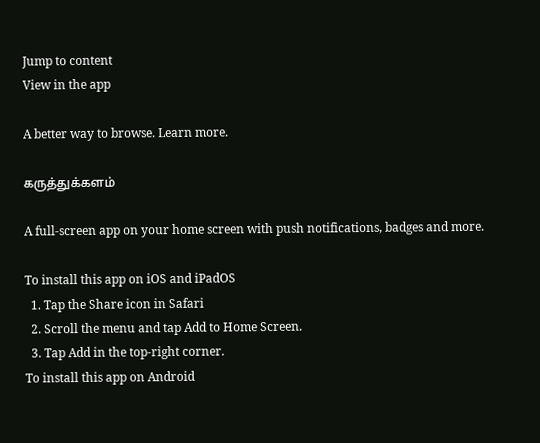Jump to content
View in the app

A better way to browse. Learn more.

கருத்துக்களம்

A full-screen app on your home screen with push notifications, badges and more.

To install this app on iOS and iPadOS
  1. Tap the Share icon in Safari
  2. Scroll the menu and tap Add to Home Screen.
  3. Tap Add in the top-right corner.
To install this app on Android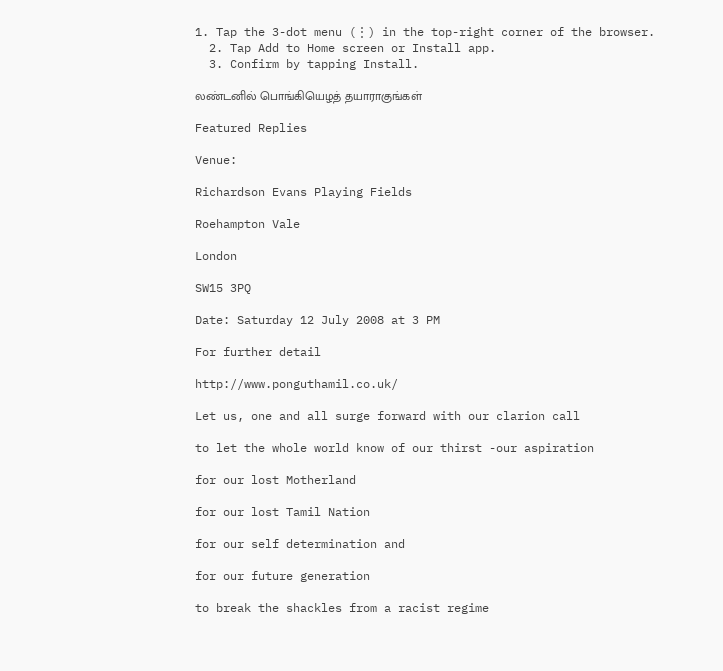1. Tap the 3-dot menu (⋮) in the top-right corner of the browser.
  2. Tap Add to Home screen or Install app.
  3. Confirm by tapping Install.

லண்டனில் பொங்கியெழத் தயாராகுங்கள்

Featured Replies

Venue:

Richardson Evans Playing Fields

Roehampton Vale

London

SW15 3PQ

Date: Saturday 12 July 2008 at 3 PM

For further detail

http://www.ponguthamil.co.uk/

Let us, one and all surge forward with our clarion call

to let the whole world know of our thirst -our aspiration

for our lost Motherland

for our lost Tamil Nation

for our self determination and

for our future generation

to break the shackles from a racist regime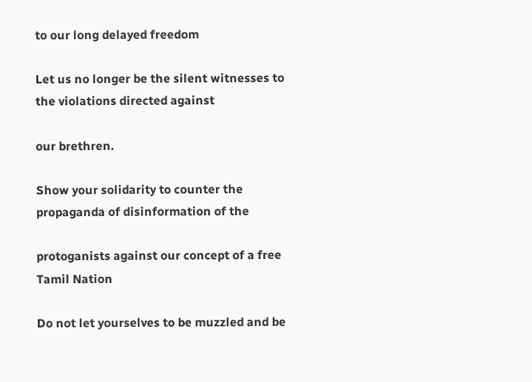to our long delayed freedom

Let us no longer be the silent witnesses to the violations directed against

our brethren.

Show your solidarity to counter the propaganda of disinformation of the

protoganists against our concept of a free Tamil Nation

Do not let yourselves to be muzzled and be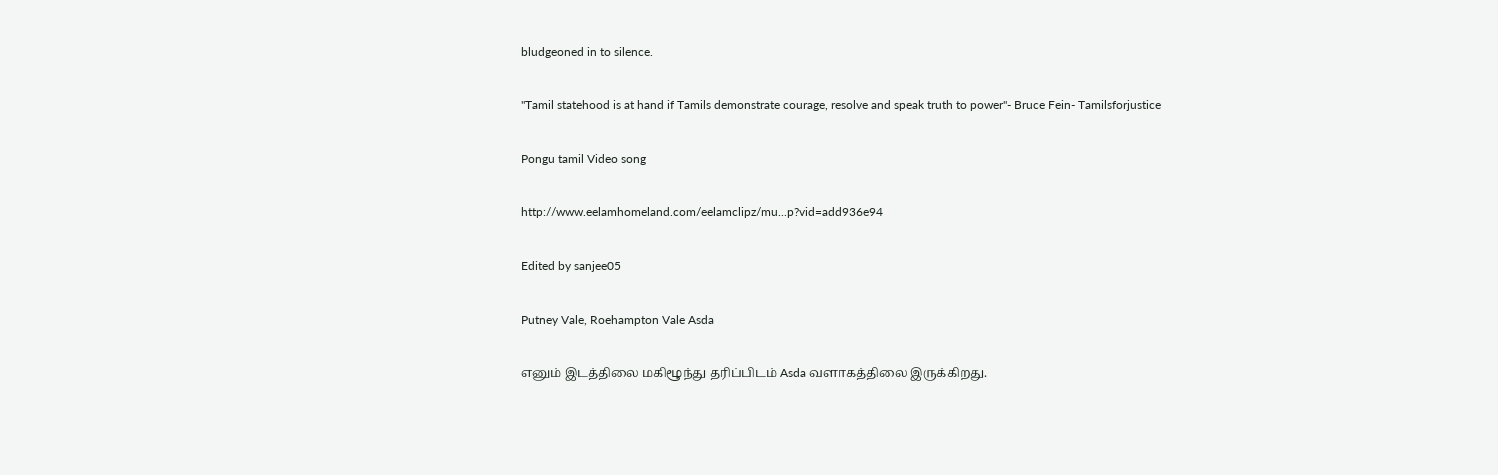bludgeoned in to silence.

"Tamil statehood is at hand if Tamils demonstrate courage, resolve and speak truth to power"- Bruce Fein- Tamilsforjustice

Pongu tamil Video song

http://www.eelamhomeland.com/eelamclipz/mu...p?vid=add936e94

Edited by sanjee05

Putney Vale, Roehampton Vale Asda

எனும் இடத்திலை மகிழூந்து தரிப்பிடம் Asda வளாகத்திலை இருக்கிறது.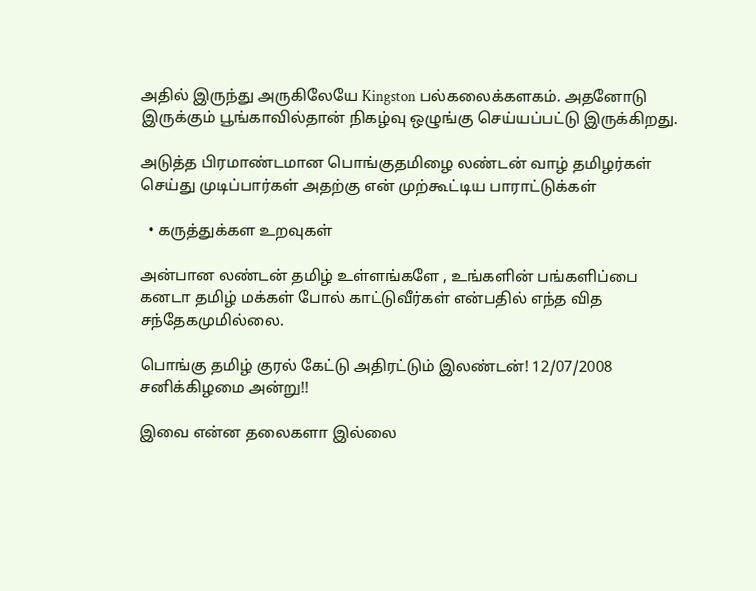அதில் இருந்து அருகிலேயே Kingston பல்கலைக்களகம். அதனோடு இருக்கும் பூங்காவில்தான் நிகழ்வு ஒழுங்கு செய்யப்பட்டு இருக்கிறது.

அடுத்த பிரமாண்டமான பொங்குதமிழை லண்டன் வாழ் தமிழர்கள் செய்து முடிப்பார்கள் அதற்கு என் முற்கூட்டிய பாராட்டுக்கள்

  • கருத்துக்கள உறவுகள்

அன்பான லண்டன் தமிழ் உள்ளங்களே , உங்களின் பங்களிப்பை கனடா தமிழ் மக்கள் போல் காட்டுவீர்கள் என்பதில் எந்த வித சந்தேகமுமில்லை.

பொங்கு தமிழ் குரல் கேட்டு அதிரட்டும் இலண்டன்! 12/07/2008 சனிக்கிழமை அன்று!!

இவை என்ன தலைகளா இல்லை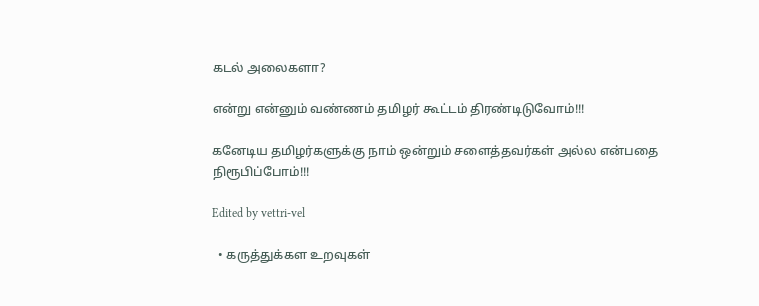கடல் அலைகளா?

என்று என்னும் வண்ணம் தமிழர் கூட்டம் திரண்டிடுவோம்!!!

கனேடிய தமிழர்களுக்கு நாம் ஒன்றும் சளைத்தவர்கள் அல்ல என்பதை நிரூபிப்போம்!!!

Edited by vettri-vel

  • கருத்துக்கள உறவுகள்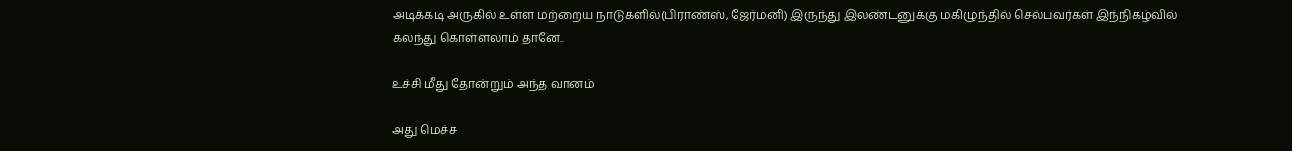அடிக்கடி அருகில் உள்ள மற்றைய நாடுகளில்(பிராண்ஸ், ஜேர்மனி) இருந்து இலண்டனுக்கு மகிழுந்தில் செல்பவர்கள் இந்நிகழ்வில் கலந்து கொள்ளலாம் தானே..

உச்சி மீது தோன்றும் அந்த வானம்

அது மெச்ச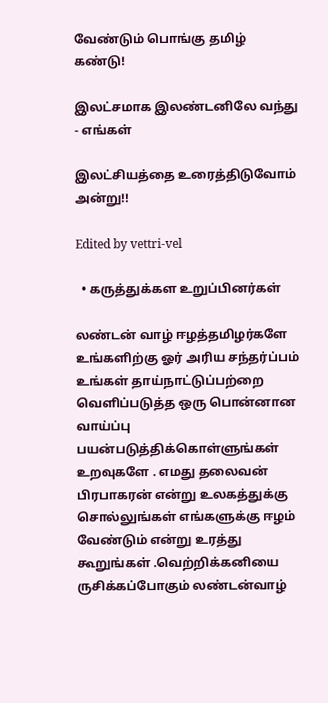வேண்டும் பொங்கு தமிழ் கண்டு!

இலட்சமாக இலண்டனிலே வந்து - எங்கள்

இலட்சியத்தை உரைத்திடுவோம் அன்று!!

Edited by vettri-vel

  • கருத்துக்கள உறுப்பினர்கள்

லண்டன் வாழ் ஈழத்தமிழர்களே உங்களிற்கு ஓர் அரிய சந்தர்ப்பம் உங்கள் தாய்நாட்டுப்பற்றை வெளிப்படுத்த ஒரு பொன்னான வாய்ப்பு பயன்படுத்திக்கொள்ளுங்கள் உறவுகளே . எமது தலைவன் பிரபாகரன் என்று உலகத்துக்கு சொல்லுங்கள் எங்களுக்கு ஈழம் வேண்டும் என்று உரத்து கூறுங்கள் .வெற்றிக்கனியை ருசிக்கப்போகும் லண்டன்வாழ்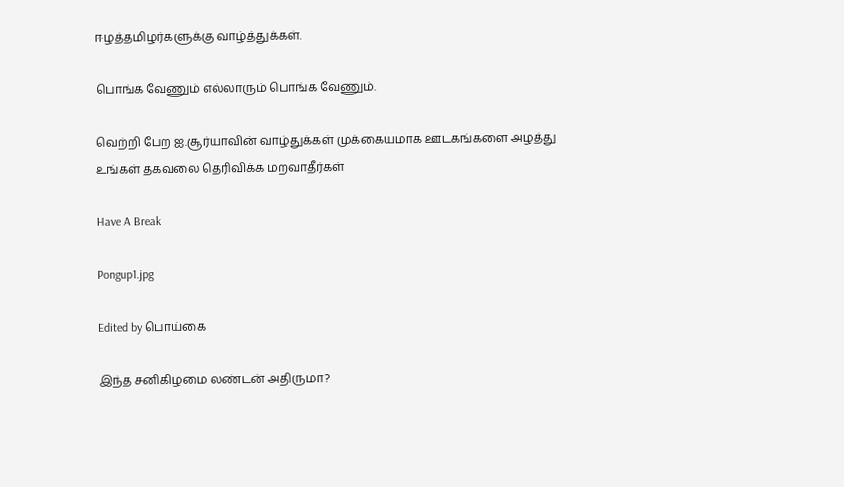ஈழத்தமிழர்களுக்கு வாழ்த்துக்கள்.

பொங்க வேணும் எல்லாரும் பொங்க வேணும்.

வெற்றி பேற ஐ.சூர்யாவின் வாழ்துக்கள் முக்கையமாக ஊடகங்களை அழத்து உங்கள் தகவலை தெரிவிக்க மறவாதீர்கள்

Have A Break

Pongup1.jpg

Edited by பொய்கை

இந்த சனிகிழமை லண்டன் அதிருமா?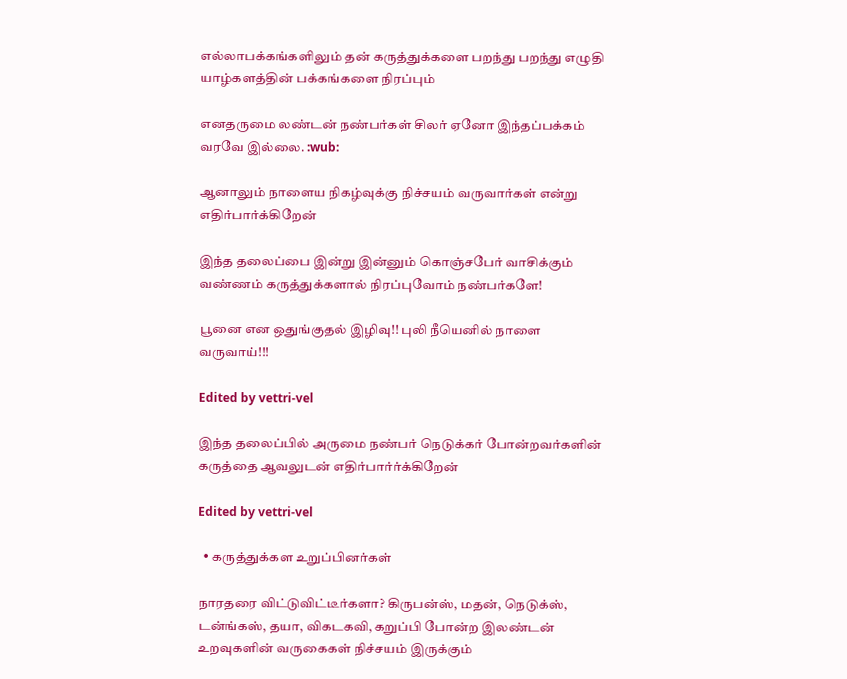எல்லாபக்கங்களிலும் தன் கருத்துக்களை பறந்து பறந்து எழுதி யாழ்களத்தின் பக்கங்களை நிரப்பும்

எனதருமை லண்டன் நண்பர்கள் சிலர் ஏனோ இந்தப்பக்கம் வரவே இல்லை. :wub:

ஆனாலும் நாளைய நிகழ்வுக்கு நிச்சயம் வருவார்கள் என்று எதிர்பார்க்கிறேன்

இந்த தலைப்பை இன்று இன்னும் கொஞ்சபேர் வாசிக்கும் வண்ணம் கருத்துக்களால் நிரப்புவோம் நண்பர்களே!

பூனை என ஒதுங்குதல் இழிவு!! புலி நீயெனில் நாளை வருவாய்!!!

Edited by vettri-vel

இந்த தலைப்பில் அருமை நண்பர் நெடுக்கர் போன்றவர்களின் கருத்தை ஆவலுடன் எதிர்பார்ர்க்கிறேன்

Edited by vettri-vel

  • கருத்துக்கள உறுப்பினர்கள்

நாரதரை விட்டுவிட்டீர்களா? கிருபன்ஸ், மதன், நெடுக்ஸ், டன்ங்கஸ், தயா, விகடகவி, கறுப்பி போன்ற இலண்டன் உறவுகளின் வருகைகள் நிச்சயம் இருக்கும்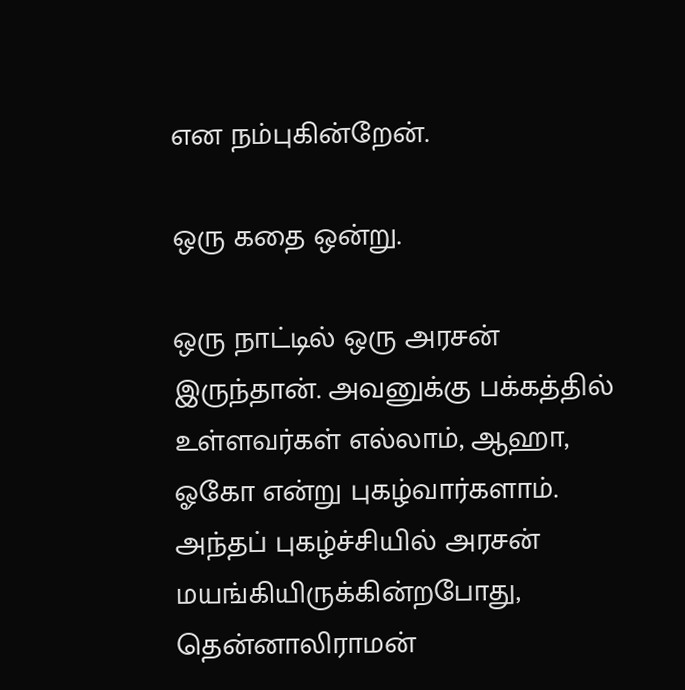என நம்புகின்றேன்.

ஒரு கதை ஒன்று.

ஒரு நாட்டில் ஒரு அரசன் இருந்தான். அவனுக்கு பக்கத்தில் உள்ளவர்கள் எல்லாம், ஆஹா, ஓகோ என்று புகழ்வார்களாம். அந்தப் புகழ்ச்சியில் அரசன் மயங்கியிருக்கின்றபோது, தென்னாலிராமன்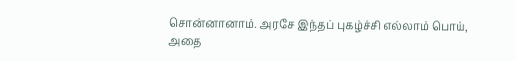சொன்னானாம். அரசே இந்தப் புகழ்ச்சி எல்லாம் பொய், அதை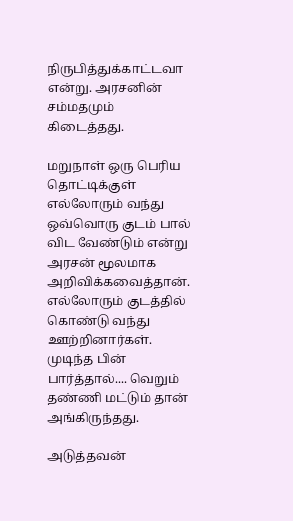நிருபித்துக்காட்டவா என்று. அரசனின் சம்மதமும் கிடைத்தது.

மறுநாள் ஒரு பெரிய தொட்டிக்குள் எல்லோரும் வந்து ஒவ்வொரு குடம் பால் விட வேண்டும் என்று அரசன் மூலமாக அறிவிக்கவைத்தான். எல்லோரும் குடத்தில் கொண்டு வந்து ஊற்றினார்கள். முடிந்த பின் பார்த்தால்.... வெறும் தண்ணி மட்டும் தான் அங்கிருந்தது.

அடுத்தவன்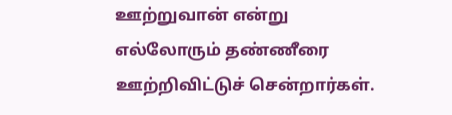ஊற்றுவான் என்று எல்லோரும் தண்ணீரை ஊற்றிவிட்டுச் சென்றார்கள்.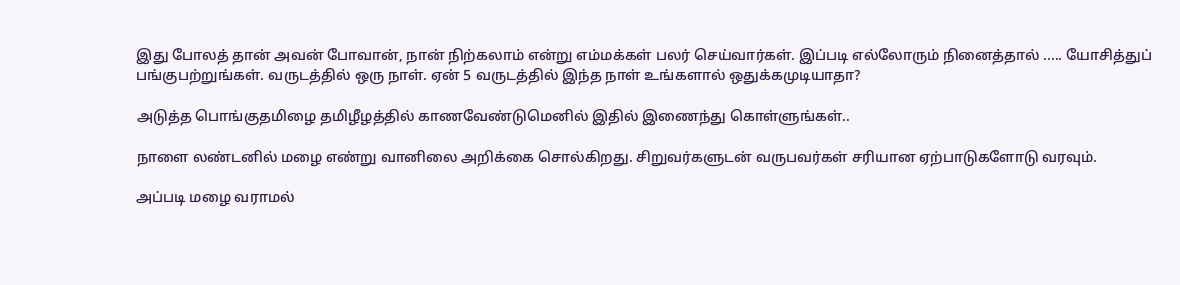இது போலத் தான் அவன் போவான், நான் நிற்கலாம் என்று எம்மக்கள் பலர் செய்வார்கள். இப்படி எல்லோரும் நினைத்தால் ..... யோசித்துப் பங்குபற்றுங்கள். வருடத்தில் ஒரு நாள். ஏன் 5 வருடத்தில் இந்த நாள் உங்களால் ஒதுக்கமுடியாதா?

அடுத்த பொங்குதமிழை தமிழீழத்தில் காணவேண்டுமெனில் இதில் இணைந்து கொள்ளுங்கள்..

நாளை லண்டனில் மழை எண்று வானிலை அறிக்கை சொல்கிறது. சிறுவர்களுடன் வருபவர்கள் சரியான ஏற்பாடுகளோடு வரவும்.

அப்படி மழை வராமல்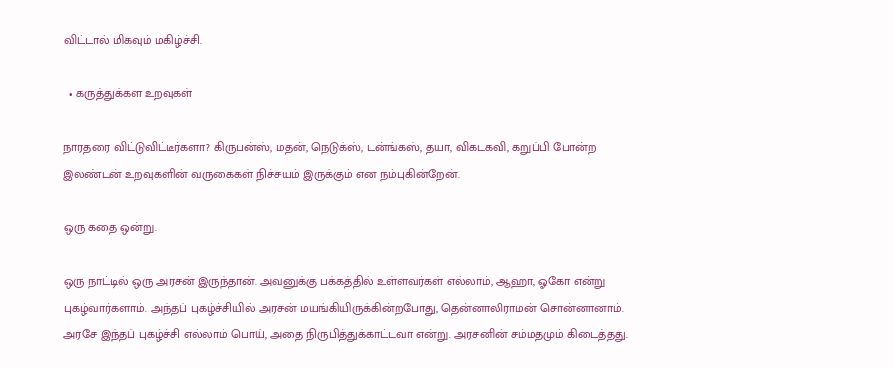விட்டால் மிகவும் மகிழ்ச்சி.

  • கருத்துக்கள உறவுகள்

நாரதரை விட்டுவிட்டீர்களா? கிருபன்ஸ், மதன், நெடுக்ஸ், டன்ங்கஸ், தயா, விகடகவி, கறுப்பி போன்ற இலண்டன் உறவுகளின் வருகைகள் நிச்சயம் இருக்கும் என நம்புகின்றேன்.

ஒரு கதை ஒன்று.

ஒரு நாட்டில் ஒரு அரசன் இருந்தான். அவனுக்கு பக்கத்தில் உள்ளவர்கள் எல்லாம், ஆஹா, ஓகோ என்று புகழ்வார்களாம். அந்தப் புகழ்ச்சியில் அரசன் மயங்கியிருக்கின்றபோது, தென்னாலிராமன் சொன்னானாம். அரசே இந்தப் புகழ்ச்சி எல்லாம் பொய், அதை நிருபித்துக்காட்டவா என்று. அரசனின் சம்மதமும் கிடைத்தது.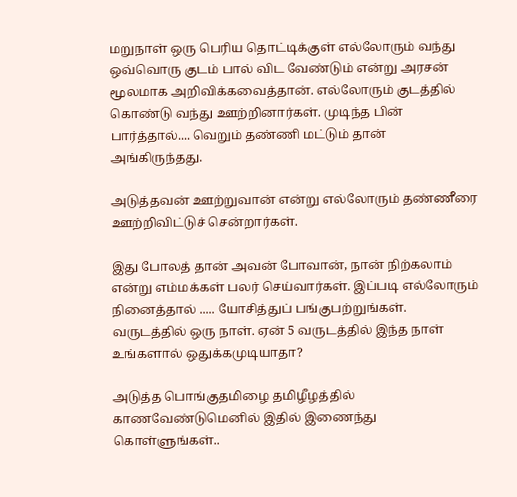மறுநாள் ஒரு பெரிய தொட்டிக்குள் எல்லோரும் வந்து ஒவ்வொரு குடம் பால் விட வேண்டும் என்று அரசன் மூலமாக அறிவிக்கவைத்தான். எல்லோரும் குடத்தில் கொண்டு வந்து ஊற்றினார்கள். முடிந்த பின் பார்த்தால்.... வெறும் தண்ணி மட்டும் தான் அங்கிருந்தது.

அடுத்தவன் ஊற்றுவான் என்று எல்லோரும் தண்ணீரை ஊற்றிவிட்டுச் சென்றார்கள்.

இது போலத் தான் அவன் போவான், நான் நிற்கலாம் என்று எம்மக்கள் பலர் செய்வார்கள். இப்படி எல்லோரும் நினைத்தால் ..... யோசித்துப் பங்குபற்றுங்கள். வருடத்தில் ஒரு நாள். ஏன் 5 வருடத்தில் இந்த நாள் உங்களால் ஒதுக்கமுடியாதா?

அடுத்த பொங்குதமிழை தமிழீழத்தில் காணவேண்டுமெனில் இதில் இணைந்து கொள்ளுங்கள்..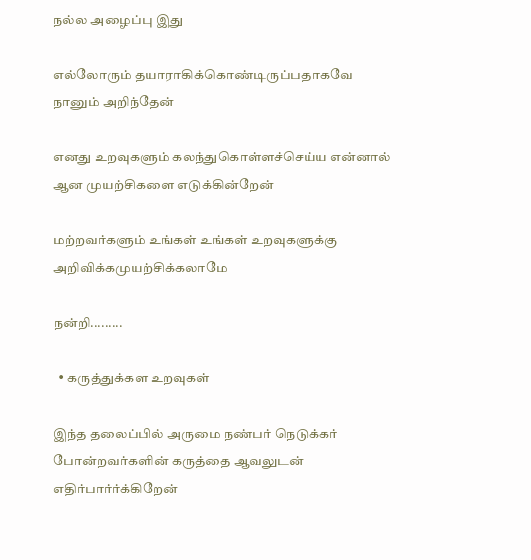நல்ல அழைப்பு இது

எல்லோரும் தயாராகிக்கொண்டிருப்பதாகவே நானும் அறிந்தேன்

எனது உறவுகளும் கலந்துகொள்ளச்செய்ய என்னால் ஆன முயற்சிகளை எடுக்கின்றேன்

மற்றவர்களும் உங்கள் உங்கள் உறவுகளுக்கு அறிவிக்கமுயற்சிக்கலாமே

நன்றி.........

  • கருத்துக்கள உறவுகள்

இந்த தலைப்பில் அருமை நண்பர் நெடுக்கர் போன்றவர்களின் கருத்தை ஆவலுடன் எதிர்பார்ர்க்கிறேன்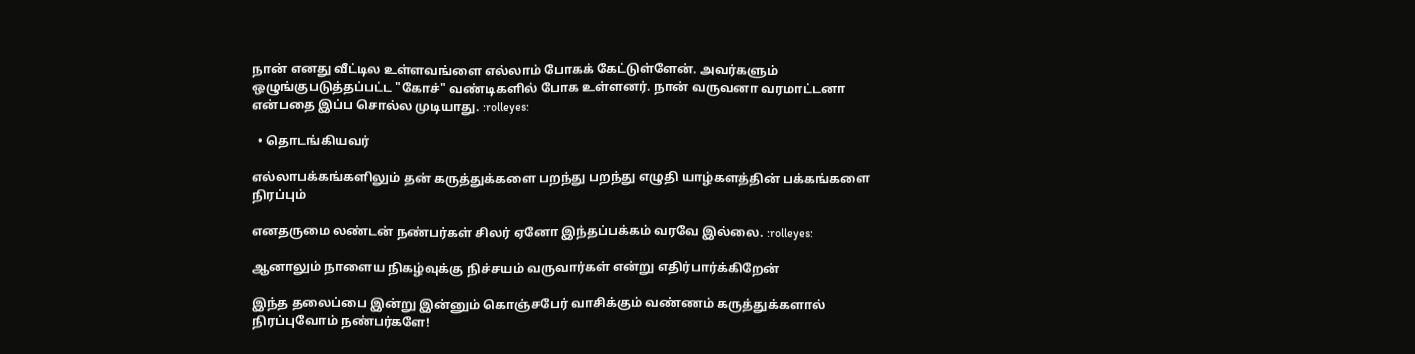நான் எனது வீட்டில உள்ளவங்ளை எல்லாம் போகக் கேட்டுள்ளேன். அவர்களும் ஒழுங்குபடுத்தப்பட்ட "கோச்" வண்டிகளில் போக உள்ளனர். நான் வருவனா வரமாட்டனா என்பதை இப்ப சொல்ல முடியாது. :rolleyes:

  • தொடங்கியவர்

எல்லாபக்கங்களிலும் தன் கருத்துக்களை பறந்து பறந்து எழுதி யாழ்களத்தின் பக்கங்களை நிரப்பும்

எனதருமை லண்டன் நண்பர்கள் சிலர் ஏனோ இந்தப்பக்கம் வரவே இல்லை. :rolleyes:

ஆனாலும் நாளைய நிகழ்வுக்கு நிச்சயம் வருவார்கள் என்று எதிர்பார்க்கிறேன்

இந்த தலைப்பை இன்று இன்னும் கொஞ்சபேர் வாசிக்கும் வண்ணம் கருத்துக்களால் நிரப்புவோம் நண்பர்களே!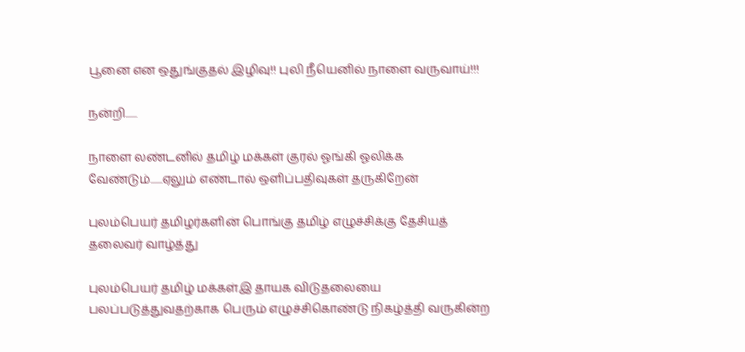பூனை என ஒதுங்குதல் இழிவு!! புலி நீயெனில் நாளை வருவாய்!!!

நன்றி......

நாளை லண்டனில் தமிழ் மக்கள் குரல் ஓங்கி ஓலிக்க வேண்டும்......ஏலும் எண்டால் ஒளிப்பதிவுகள் தருகிறேன்

புலம்பெயர் தமிழர்களின் பொங்கு தமிழ் எழுச்சிக்கு தேசியத் தலைவர் வாழ்த்து

புலம்பெயர் தமிழ் மக்கள்இ தாயக விடுதலையை பலப்படுத்துவதற்காக பெரும் எழுச்சிகொண்டு நிகழ்த்தி வருகின்ற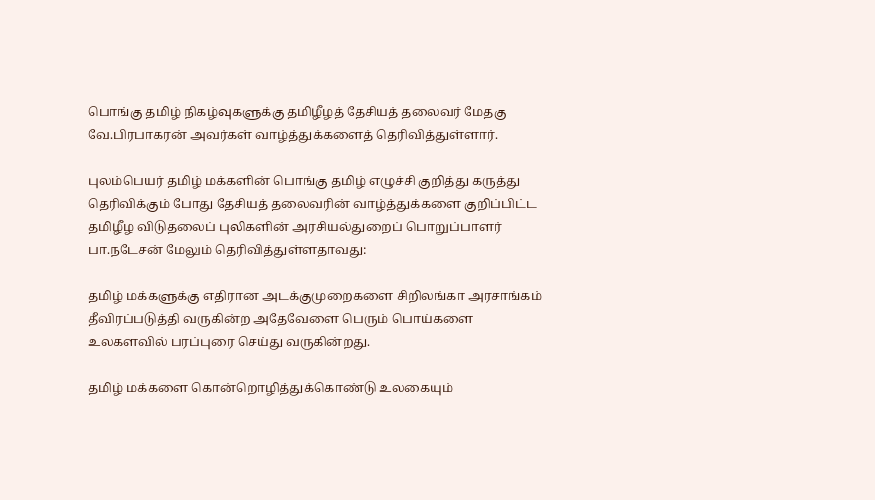பொங்கு தமிழ் நிகழ்வுகளுக்கு தமிழீழத் தேசியத் தலைவர் மேதகு வே.பிரபாகரன் அவர்கள் வாழ்த்துக்களைத் தெரிவித்துள்ளார்.

புலம்பெயர் தமிழ் மக்களின் பொங்கு தமிழ் எழுச்சி குறித்து கருத்து தெரிவிக்கும் போது தேசியத் தலைவரின் வாழ்த்துக்களை குறிப்பிட்ட தமிழீழ விடுதலைப் புலிகளின் அரசியல்துறைப் பொறுப்பாளர் பா.நடேசன் மேலும் தெரிவித்துள்ளதாவது:

தமிழ் மக்களுக்கு எதிரான அடக்குமுறைகளை சிறிலங்கா அரசாங்கம் தீவிரப்படுத்தி வருகின்ற அதேவேளை பெரும் பொய்களை உலகளவில் பரப்புரை செய்து வருகின்றது.

தமிழ் மக்களை கொன்றொழித்துக்கொண்டு உலகையும்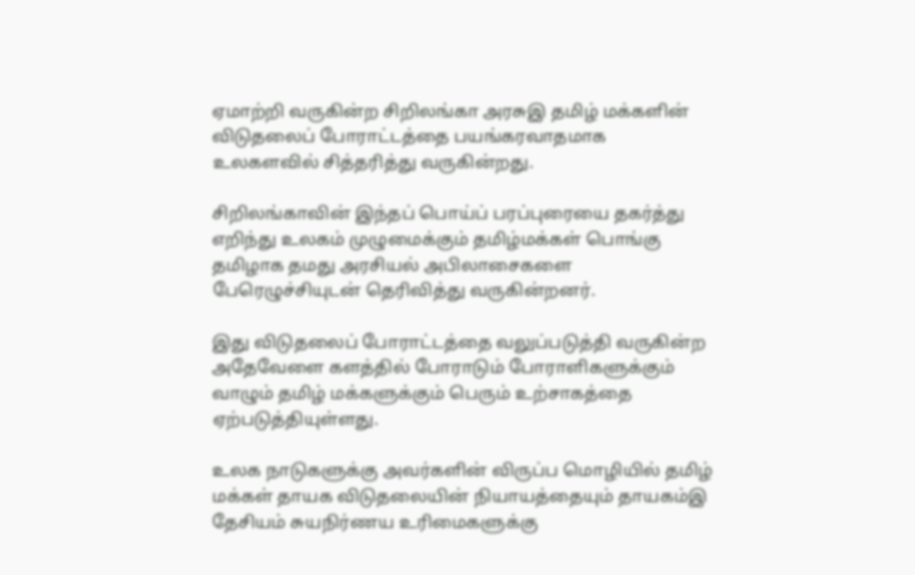ஏமாற்றி வருகின்ற சிறிலங்கா அரசுஇ தமிழ் மக்களின் விடுதலைப் போராட்டத்தை பயங்கரவாதமாக உலகளவில் சித்தரித்து வருகின்றது.

சிறிலங்காவின் இந்தப் பொய்ப் பரப்புரையை தகர்த்து எறிந்து உலகம் முழுமைக்கும் தமிழ்மக்கள் பொங்கு தமிழாக தமது அரசியல் அபிலாசைகளை பேரெழுச்சியுடன் தெரிவித்து வருகின்றனர்.

இது விடுதலைப் போராட்டத்தை வலுப்படுத்தி வருகின்ற அதேவேளை களத்தில் போராடும் போராளிகளுக்கும் வாழும் தமிழ் மக்களுக்கும் பெரும் உற்சாகத்தை ஏற்படுத்தியுள்ளது.

உலக நாடுகளுக்கு அவர்களின் விருப்ப மொழியில் தமிழ் மக்கள் தாயக விடுதலையின் நியாயத்தையும் தாயகம்இ தேசியம் சுயநிர்ணய உரிமைகளுக்கு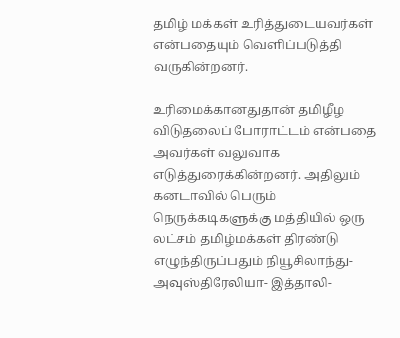தமிழ் மக்கள் உரித்துடையவர்கள் என்பதையும் வெளிப்படுத்தி வருகின்றனர்.

உரிமைக்கானதுதான் தமிழீழ விடுதலைப் போராட்டம் என்பதை அவர்கள் வலுவாக எடுத்துரைக்கின்றனர். அதிலும் கனடாவில் பெரும் நெருக்கடிகளுக்கு மத்தியில் ஒரு லட்சம் தமிழ்மக்கள் திரண்டு எழுந்திருப்பதும் நியூசிலாந்து- அவுஸ்திரேலியா- இத்தாலி-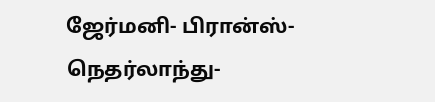ஜேர்மனி- பிரான்ஸ்- நெதர்லாந்து-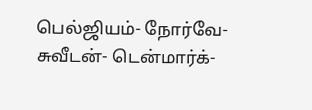பெல்ஜியம்- நோர்வே- சுவீடன்- டென்மார்க்-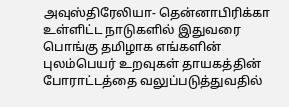அவுஸ்திரேலியா- தென்னாபிரிக்கா உள்ளிட்ட நாடுகளில் இதுவரை பொங்கு தமிழாக எங்களின் புலம்பெயர் உறவுகள் தாயகத்தின் போராட்டத்தை வலுப்படுத்துவதில்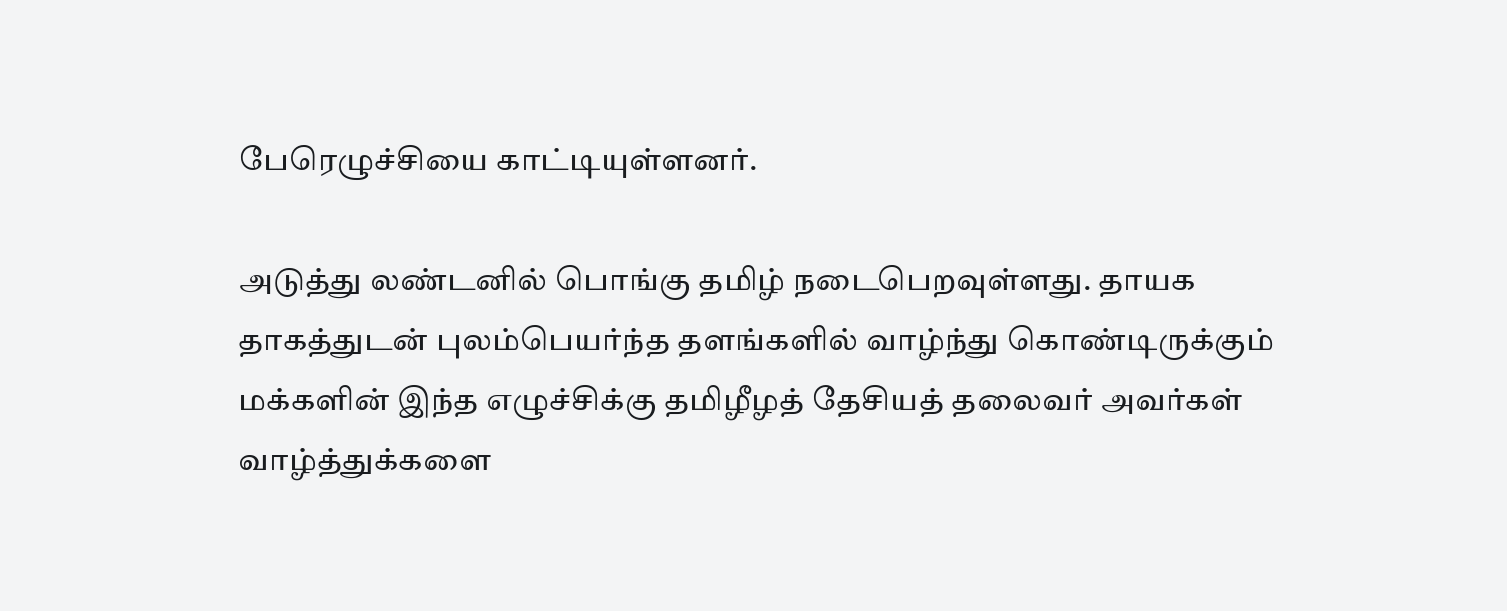பேரெழுச்சியை காட்டியுள்ளனர்.

அடுத்து லண்டனில் பொங்கு தமிழ் நடைபெறவுள்ளது. தாயக தாகத்துடன் புலம்பெயர்ந்த தளங்களில் வாழ்ந்து கொண்டிருக்கும் மக்களின் இந்த எழுச்சிக்கு தமிழீழத் தேசியத் தலைவர் அவர்கள் வாழ்த்துக்களை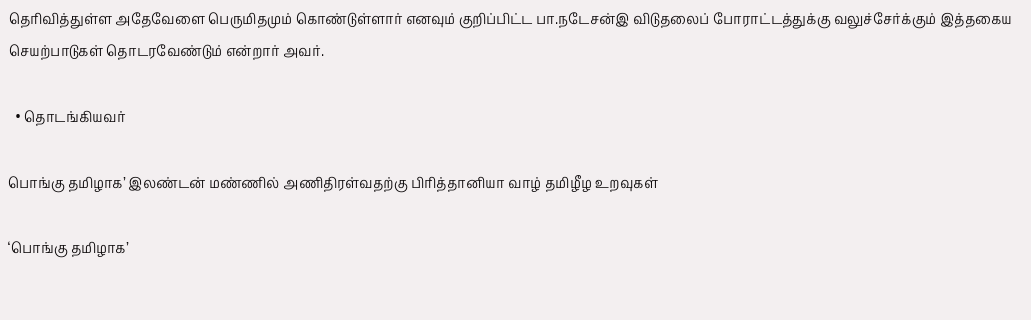தெரிவித்துள்ள அதேவேளை பெருமிதமும் கொண்டுள்ளார் எனவும் குறிப்பிட்ட பா.நடேசன்இ விடுதலைப் போராட்டத்துக்கு வலுச்சேர்க்கும் இத்தகைய செயற்பாடுகள் தொடரவேண்டும் என்றார் அவர்.

  • தொடங்கியவர்

பொங்கு தமிழாக’ இலண்டன் மண்ணில் அணிதிரள்வதற்கு பிரித்தானியா வாழ் தமிழீழ உறவுகள்

‘பொங்கு தமிழாக’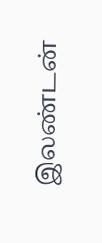இலண்டன்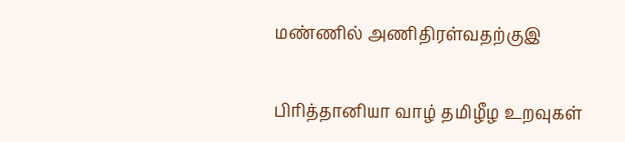மண்ணில் அணிதிரள்வதற்குஇ

பிரித்தானியா வாழ் தமிழீழ உறவுகள்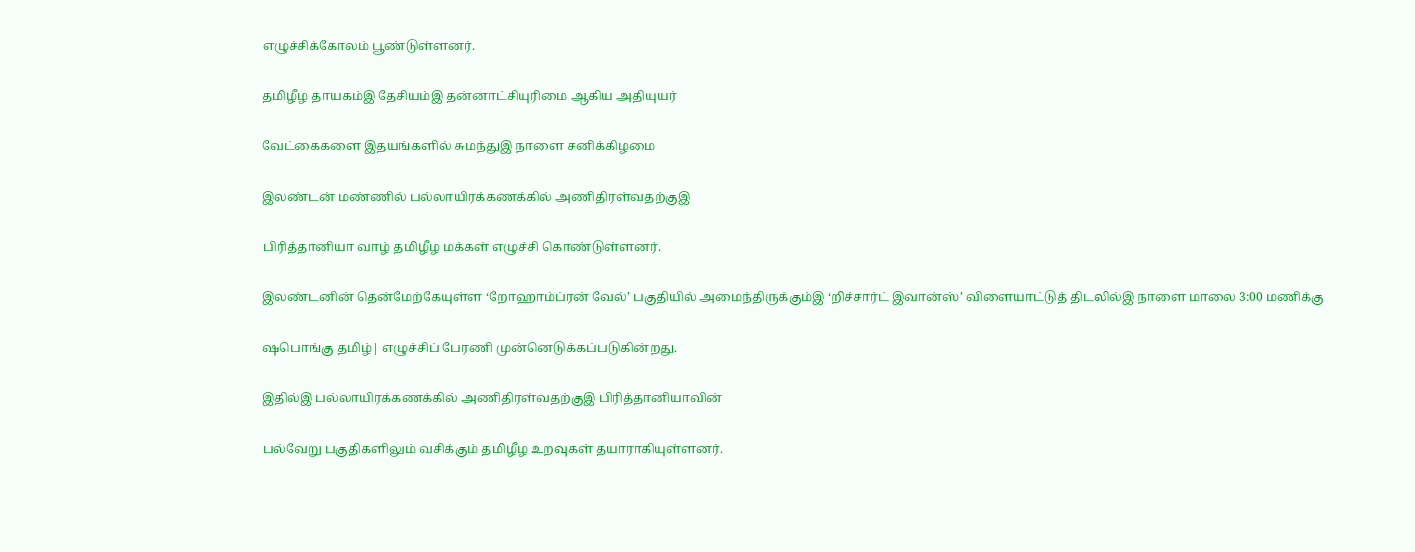எழுச்சிக்கோலம் பூண்டுள்ளனர்.

தமிழீழ தாயகம்இ தேசியம்இ தன்னாட்சியுரிமை ஆகிய அதியுயர்

வேட்கைகளை இதயங்களில் சுமந்துஇ நாளை சனிக்கிழமை

இலண்டன் மண்ணில் பல்லாயிரக்கணக்கில் அணிதிரள்வதற்குஇ

பிரித்தானியா வாழ் தமிழீழ மக்கள் எழுச்சி கொண்டுள்ளனர்.

இலண்டனின் தென்மேற்கேயுள்ள ‘றோஹாம்ப்ரன் வேல்’ பகுதியில் அமைந்திருக்கும்இ ‘றிச்சார்ட் இவான்ஸ்’ விளையாட்டுத் திடலில்இ நாளை மாலை 3:00 மணிக்கு

ஷபொங்கு தமிழ்| எழுச்சிப் பேரணி முன்னெடுக்கப்படுகின்றது.

இதில்இ பல்லாயிரக்கணக்கில் அணிதிரள்வதற்குஇ பிரித்தானியாவின்

பல்வேறு பகுதிகளிலும் வசிக்கும் தமிழீழ உறவுகள் தயாராகியுள்ளனர்.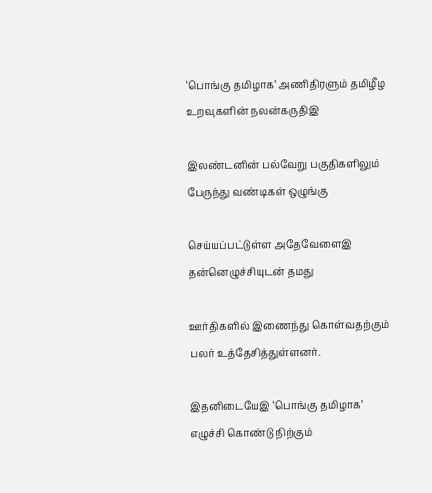‘பொங்கு தமிழாக’ அணிதிரளும் தமிழீழ உறவுகளின் நலன்கருதிஇ

இலண்டனின் பல்வேறு பகுதிகளிலும் பேருந்து வண்டிகள் ஒழுங்கு

செய்யப்பட்டுள்ள அதேவேளைஇ தன்னெழுச்சியுடன் தமது

ஊர்திகளில் இணைந்து கொள்வதற்கும் பலர் உத்தேசித்துள்ளனர்.

இதனிடையேஇ ‘பொங்கு தமிழாக’ எழுச்சி கொண்டு நிற்கும்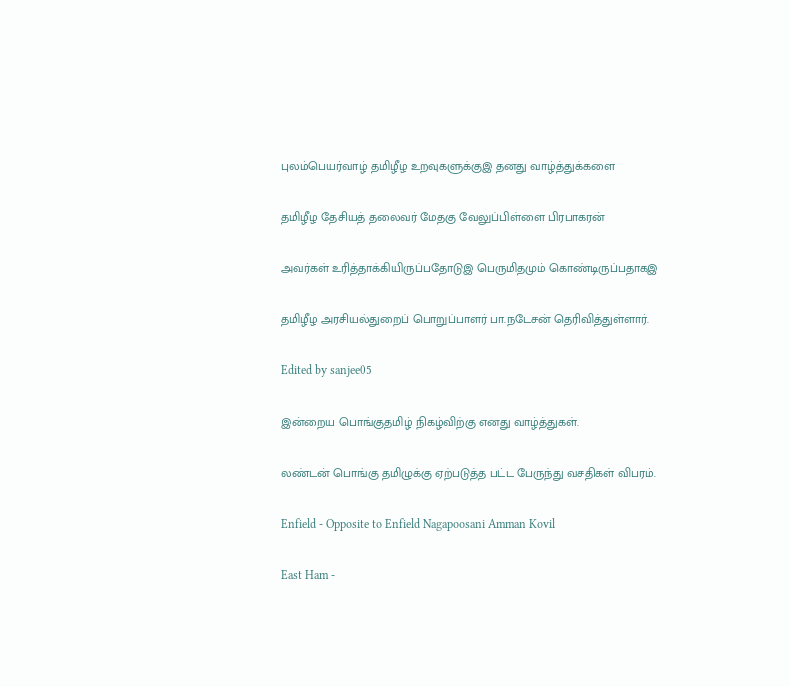புலம்பெயர்வாழ் தமிழீழ உறவுகளுக்குஇ தனது வாழ்த்துக்களை

தமிழீழ தேசியத் தலைவர் மேதகு வேலுப்பிள்ளை பிரபாகரன்

அவர்கள் உரித்தாக்கியிருப்பதோடுஇ பெருமிதமும் கொண்டிருப்பதாகஇ

தமிழீழ அரசியல்துறைப் பொறுப்பாளர் பா.நடேசன் தெரிவித்துள்ளார்.

Edited by sanjee05

இன்றைய பொங்குதமிழ் நிகழ்விற்கு எனது வாழ்த்துகள்.

லண்டன் பொங்கு தமிழுக்கு ஏற்படுத்த பட்ட பேருந்து வசதிகள் விபரம்.

Enfield - Opposite to Enfield Nagapoosani Amman Kovil

East Ham -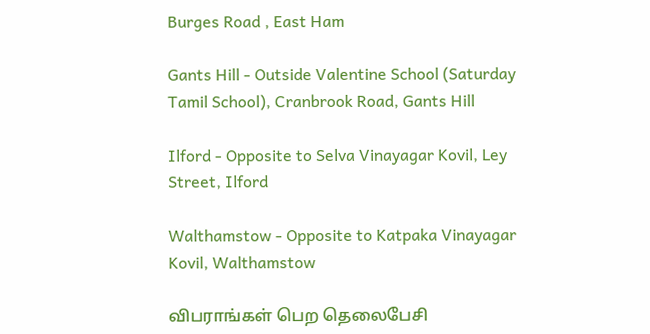Burges Road , East Ham

Gants Hill - Outside Valentine School (Saturday Tamil School), Cranbrook Road, Gants Hill

Ilford - Opposite to Selva Vinayagar Kovil, Ley Street, Ilford

Walthamstow - Opposite to Katpaka Vinayagar Kovil, Walthamstow

விபராங்கள் பெற தெலைபேசி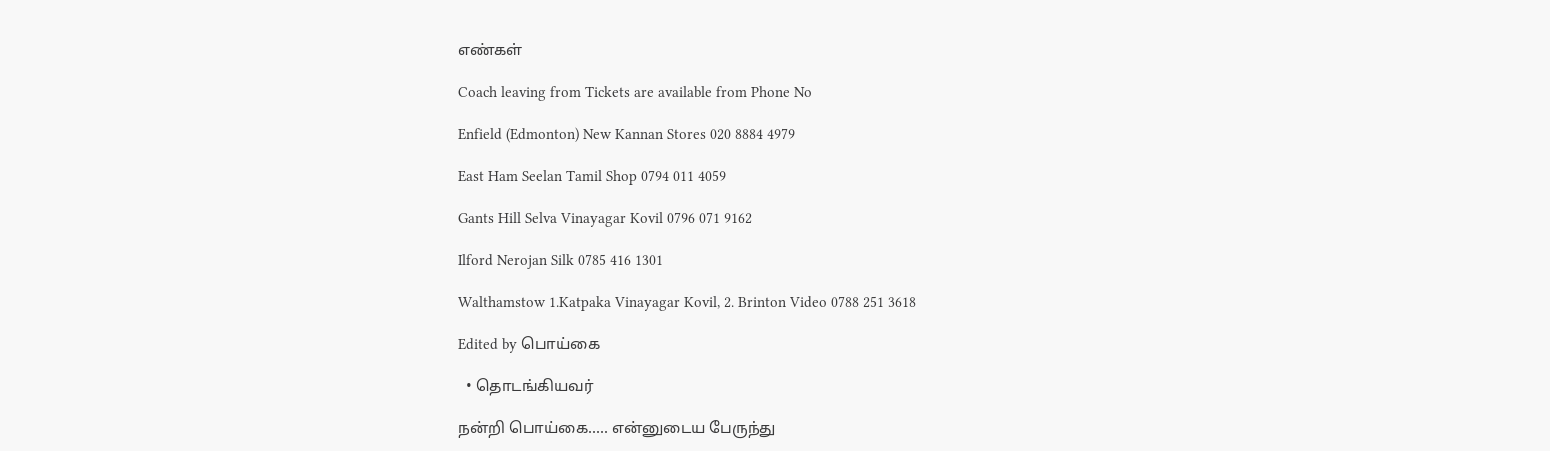எண்கள்

Coach leaving from Tickets are available from Phone No

Enfield (Edmonton) New Kannan Stores 020 8884 4979

East Ham Seelan Tamil Shop 0794 011 4059

Gants Hill Selva Vinayagar Kovil 0796 071 9162

Ilford Nerojan Silk 0785 416 1301

Walthamstow 1.Katpaka Vinayagar Kovil, 2. Brinton Video 0788 251 3618

Edited by பொய்கை

  • தொடங்கியவர்

நன்றி பொய்கை..... என்னுடைய பேருந்து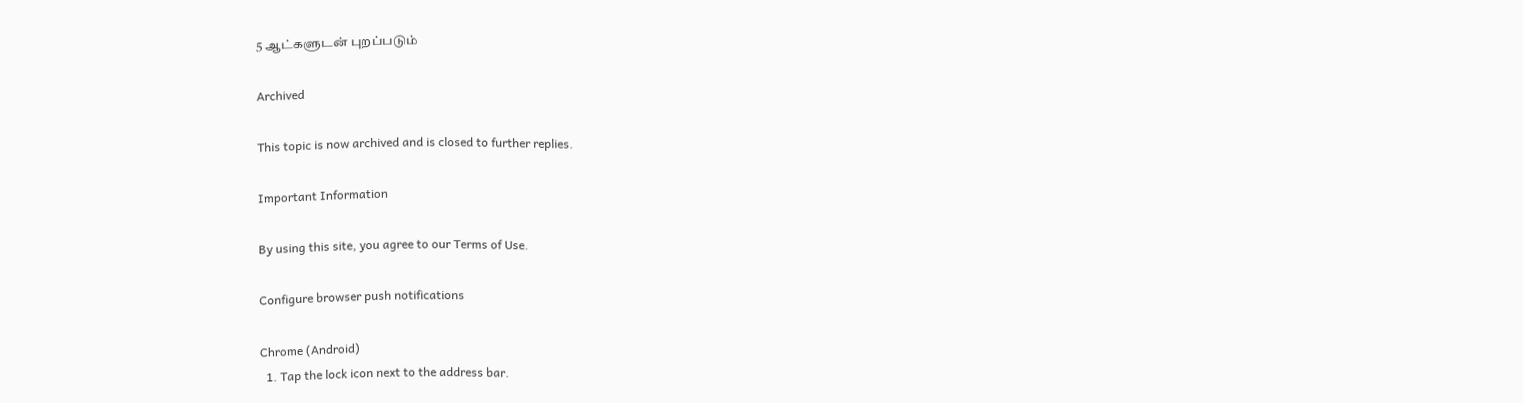5 ஆட்களுடன் புறப்படும்

Archived

This topic is now archived and is closed to further replies.

Important Information

By using this site, you agree to our Terms of Use.

Configure browser push notifications

Chrome (Android)
  1. Tap the lock icon next to the address bar.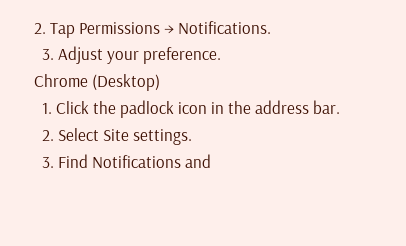2. Tap Permissions → Notifications.
  3. Adjust your preference.
Chrome (Desktop)
  1. Click the padlock icon in the address bar.
  2. Select Site settings.
  3. Find Notifications and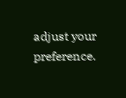adjust your preference.